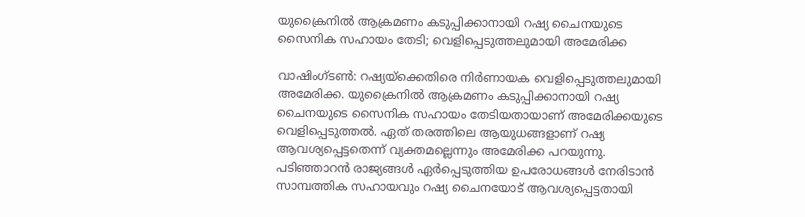യുക്രൈനിൽ ആക്രമണം കടുപ്പിക്കാനായി റഷ്യ ചൈനയുടെ സൈനിക സഹായം തേടി; വെളിപ്പെടുത്തലുമായി അമേരിക്ക

വാഷിംഗ്ടൺ: റഷ്യയ്‌ക്കെതിരെ നിർണായക വെളിപ്പെടുത്തലുമായി അമേരിക്ക. യുക്രൈനിൽ ആക്രമണം കടുപ്പിക്കാനായി റഷ്യ ചൈനയുടെ സൈനിക സഹായം തേടിയതായാണ് അമേരിക്കയുടെ വെളിപ്പെടുത്തൽ. ഏത് തരത്തിലെ ആയുധങ്ങളാണ് റഷ്യ ആവശ്യപ്പെട്ടതെന്ന് വ്യക്തമല്ലെന്നും അമേരിക്ക പറയുന്നു. പടിഞ്ഞാറൻ രാജ്യങ്ങൾ ഏർപ്പെടുത്തിയ ഉപരോധങ്ങൾ നേരിടാൻ സാമ്പത്തിക സഹായവും റഷ്യ ചൈനയോട് ആവശ്യപ്പെട്ടതായി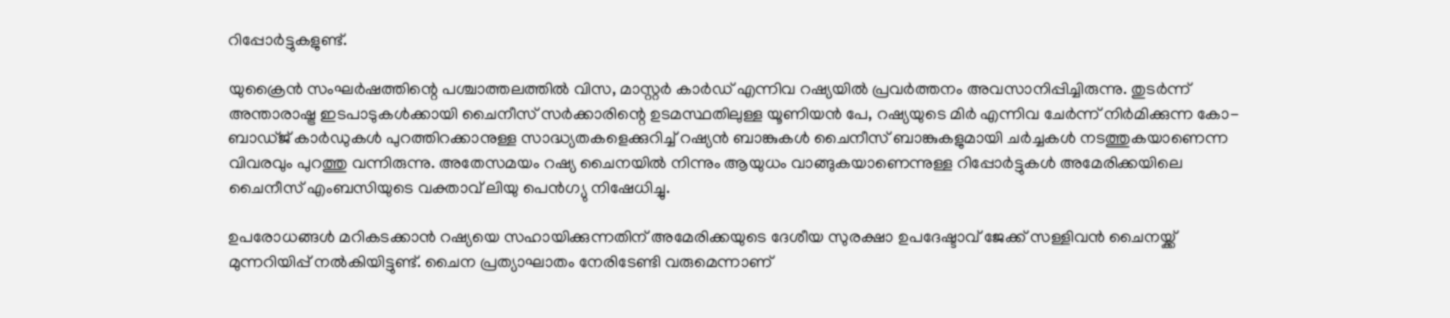റിപ്പോർട്ടുകളുണ്ട്.

യുക്രൈൻ സംഘർഷത്തിന്റെ പശ്ചാത്തലത്തിൽ വിസ, മാസ്റ്റർ കാർഡ് എന്നിവ റഷ്യയിൽ പ്രവർത്തനം അവസാനിപ്പിച്ചിരുന്നു. തുടർന്ന് അന്താരാഷ്ട്ര ഇടപാടുകൾക്കായി ചൈനീസ് സർക്കാരിന്റെ ഉടമസ്ഥതിലുള്ള യൂണിയൻ പേ, റഷ്യയുടെ മിർ എന്നിവ ചേർന്ന് നിർമിക്കുന്ന കോ- ബാഡ്ജ് കാർഡുകൾ പുറത്തിറക്കാനുള്ള സാദ്ധ്യതകളെക്കുറിച്ച് റഷ്യൻ ബാങ്കുകൾ ചൈനീസ് ബാങ്കുകളുമായി ചർച്ചകൾ നടത്തുകയാണെന്ന വിവരവും പുറത്തു വന്നിരുന്നു. അതേസമയം റഷ്യ ചൈനയിൽ നിന്നും ആയുധം വാങ്ങുകയാണെന്നുള്ള റിപ്പോർട്ടുകൾ അമേരിക്കയിലെ ചൈനീസ് എംബസിയുടെ വക്താവ് ലിയു പെൻഗ്യു നിഷേധിച്ചു.

ഉപരോധങ്ങൾ മറികടക്കാൻ റഷ്യയെ സഹായിക്കുന്നതിന് അമേരിക്കയുടെ ദേശീയ സുരക്ഷാ ഉപദേഷ്ടാവ് ജേക്ക് സള്ളിവൻ ചൈനയ്ക്ക് മുന്നറിയിപ്പ് നൽകിയിട്ടുണ്ട്. ചൈന പ്രത്യാഘാതം നേരിടേണ്ടി വരുമെന്നാണ്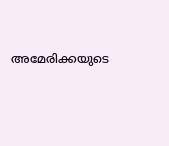അമേരിക്കയുടെ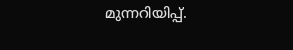മുന്നറിയിപ്പ്.